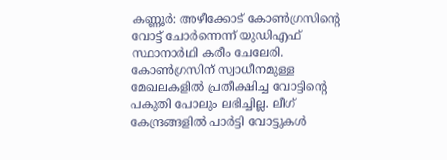കണ്ണൂർ: അഴീക്കോട് കോൺഗ്രസിന്റെ വോട്ട് ചോർന്നെന്ന് യുഡിഎഫ് സ്ഥാനാർഥി കരീം ചേലേരി. കോൺഗ്രസിന് സ്വാധീനമുള്ള മേഖലകളിൽ പ്രതീക്ഷിച്ച വോട്ടിന്റെ പകുതി പോലും ലഭിച്ചില്ല. ലീഗ് കേന്ദ്രങ്ങളിൽ പാർട്ടി വോട്ടുകൾ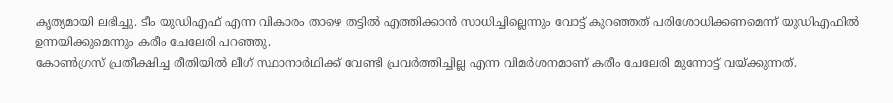കൃത്യമായി ലഭിച്ചു. ടീം യുഡിഎഫ് എന്ന വികാരം താഴെ തട്ടിൽ എത്തിക്കാൻ സാധിച്ചില്ലെന്നും വോട്ട് കുറഞ്ഞത് പരിശോധിക്കണമെന്ന് യുഡിഎഫിൽ ഉന്നയിക്കുമെന്നും കരീം ചേലേരി പറഞ്ഞു.
കോൺഗ്രസ് പ്രതീക്ഷിച്ച രീതിയിൽ ലീഗ് സ്ഥാനാർഥിക്ക് വേണ്ടി പ്രവർത്തിച്ചില്ല എന്ന വിമർശനമാണ് കരീം ചേലേരി മുന്നോട്ട് വയ്ക്കുന്നത്.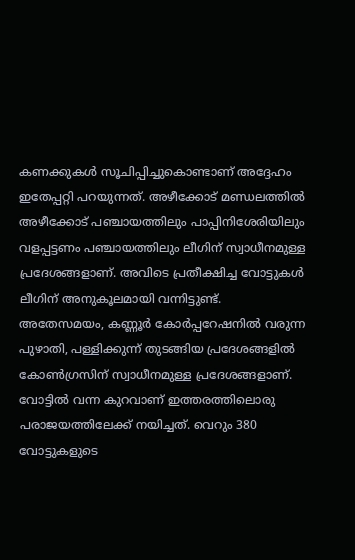കണക്കുകൾ സൂചിപ്പിച്ചുകൊണ്ടാണ് അദ്ദേഹം ഇതേപ്പറ്റി പറയുന്നത്. അഴീക്കോട് മണ്ഡലത്തിൽ അഴീക്കോട് പഞ്ചായത്തിലും പാപ്പിനിശേരിയിലും വളപ്പട്ടണം പഞ്ചായത്തിലും ലീഗിന് സ്വാധീനമുള്ള പ്രദേശങ്ങളാണ്. അവിടെ പ്രതീക്ഷിച്ച വോട്ടുകൾ ലീഗിന് അനുകൂലമായി വന്നിട്ടുണ്ട്. അതേസമയം, കണ്ണൂർ കോർപ്പറേഷനിൽ വരുന്ന പുഴാതി, പള്ളിക്കുന്ന് തുടങ്ങിയ പ്രദേശങ്ങളിൽ കോൺഗ്രസിന് സ്വാധീനമുള്ള പ്രദേശങ്ങളാണ്. വോട്ടിൽ വന്ന കുറവാണ് ഇത്തരത്തിലൊരു പരാജയത്തിലേക്ക് നയിച്ചത്. വെറും 380 വോട്ടുകളുടെ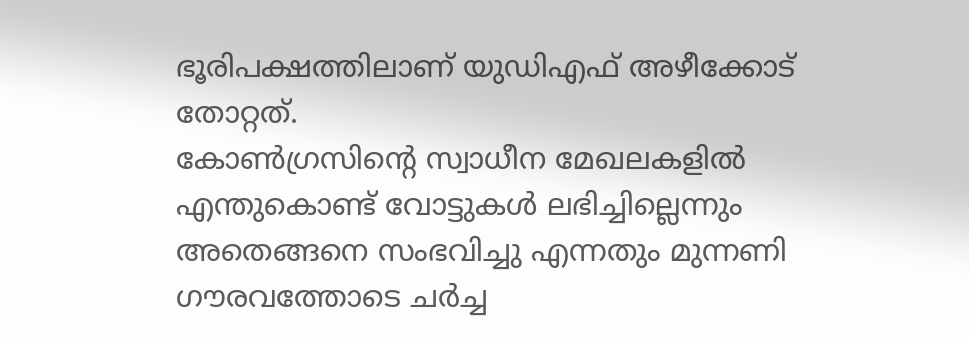ഭൂരിപക്ഷത്തിലാണ് യുഡിഎഫ് അഴീക്കോട് തോറ്റത്.
കോൺഗ്രസിൻ്റെ സ്വാധീന മേഖലകളിൽ എന്തുകൊണ്ട് വോട്ടുകൾ ലഭിച്ചില്ലെന്നും അതെങ്ങനെ സംഭവിച്ചു എന്നതും മുന്നണി ഗൗരവത്തോടെ ചർച്ച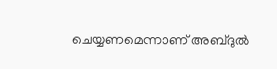ചെയ്യണമെന്നാണ് അബ്ദുൽ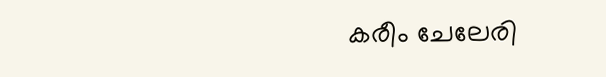കരീം ചേലേരി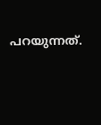പറയുന്നത്.